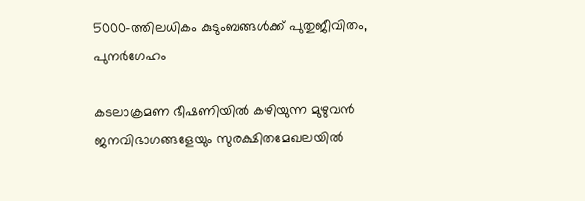5000-ത്തിലധികം കുടുംബങ്ങൾക്ക് പുതുജീവിതം, പുനർഗേഹം

കടലാക്രമണ ഭീഷണിയിൽ കഴിയുന്ന മുഴുവൻ ജനവിഭാഗങ്ങളേയും സുരക്ഷിതമേഖലയിൽ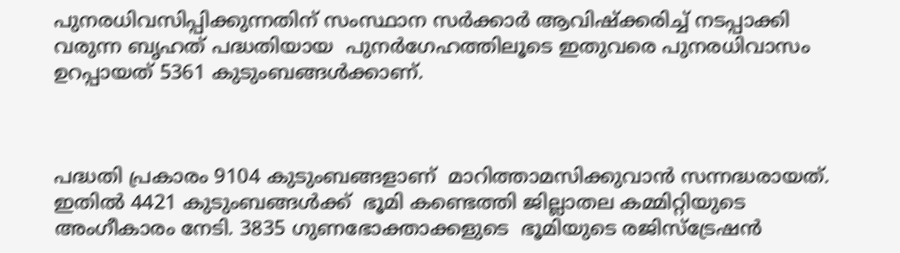പുനരധിവസിപ്പിക്കുന്നതിന് സംസ്ഥാന സർക്കാർ ആവിഷ്‌ക്കരിച്ച് നടപ്പാക്കി വരുന്ന ബൃഹത് പദ്ധതിയായ  പുനർഗേഹത്തിലൂടെ ഇതുവരെ പുനരധിവാസം ഉറപ്പായത് 5361 കുടുംബങ്ങൾക്കാണ്.



പദ്ധതി പ്രകാരം 9104 കുടുംബങ്ങളാണ്  മാറിത്താമസിക്കുവാൻ സന്നദ്ധരായത്. ഇതിൽ 4421 കുടുംബങ്ങൾക്ക്  ഭൂമി കണ്ടെത്തി ജില്ലാതല കമ്മിറ്റിയുടെ അംഗീകാരം നേടി. 3835 ഗുണഭോക്താക്കളുടെ  ഭൂമിയുടെ രജിസ്ട്രേഷൻ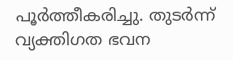പൂർത്തീകരിച്ചു. തുടർന്ന്
വ്യക്തിഗത ഭവന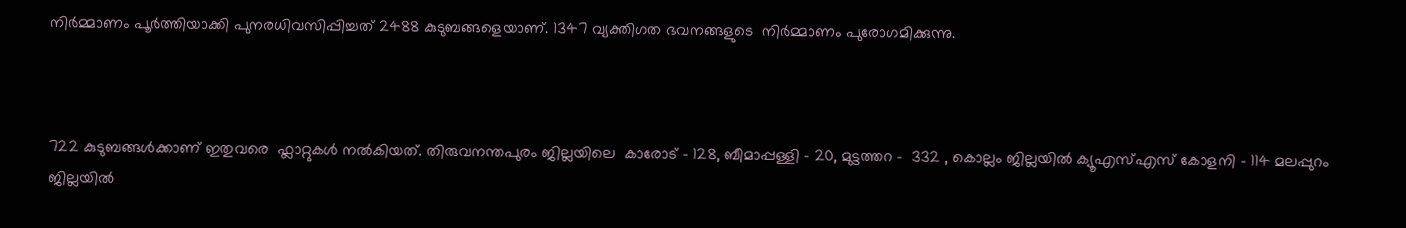നിർമ്മാണം പൂർത്തിയാക്കി പുനരധിവസിപ്പിച്ചത് 2488 കുടുബങ്ങളെയാണ്. 1347 വ്യക്തിഗത ഭവനങ്ങളുടെ  നിർമ്മാണം പുരോഗമിക്കുന്നു.



722 കുടുബങ്ങൾക്കാണ് ഇതുവരെ  ഫ്ലാറ്റുകൾ നൽകിയത്. തിരുവനന്തപുരം ജില്ലയിലെ  കാരോട് - 128, ബീമാപ്പള്ളി - 20, മുട്ടത്തറ -  332 , കൊല്ലം ജില്ലയിൽ ക്യൂഎസ്എസ് കോളനി - 114 മലപ്പുറം ജില്ലയിൽ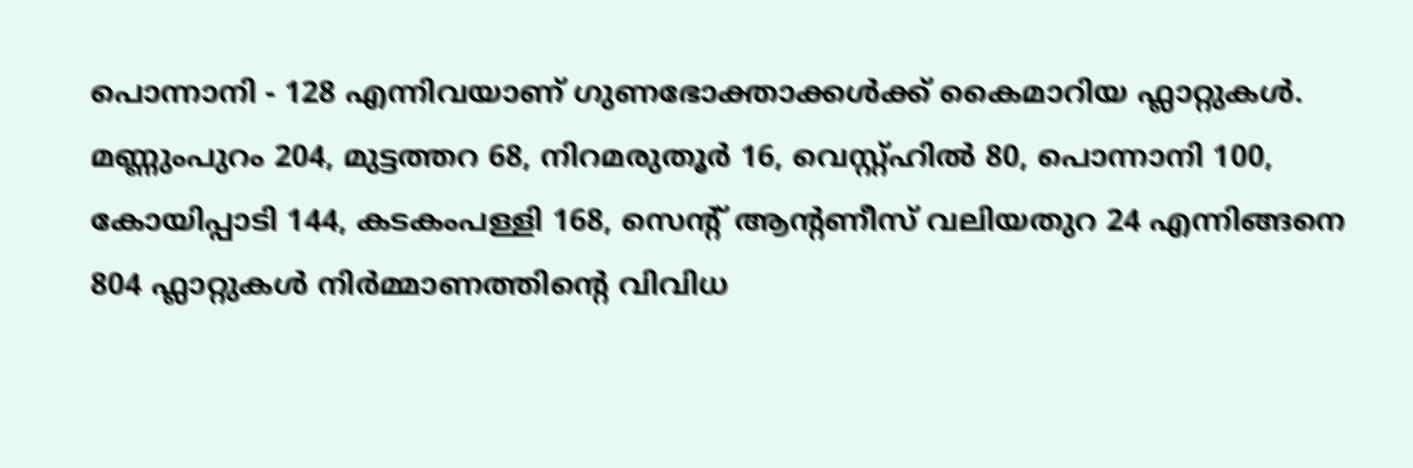പൊന്നാനി - 128 എന്നിവയാണ് ഗുണഭോക്താക്കൾക്ക് കൈമാറിയ ഫ്ലാറ്റുകൾ. മണ്ണുംപുറം 204, മുട്ടത്തറ 68, നിറമരുതൂർ 16, വെസ്റ്റ്ഹിൽ 80, പൊന്നാനി 100, കോയിപ്പാടി 144, കടകംപള്ളി 168, സെന്റ് ആന്റണീസ് വലിയതുറ 24 എന്നിങ്ങനെ  804 ഫ്ലാറ്റുകൾ നിർമ്മാണത്തിന്റെ വിവിധ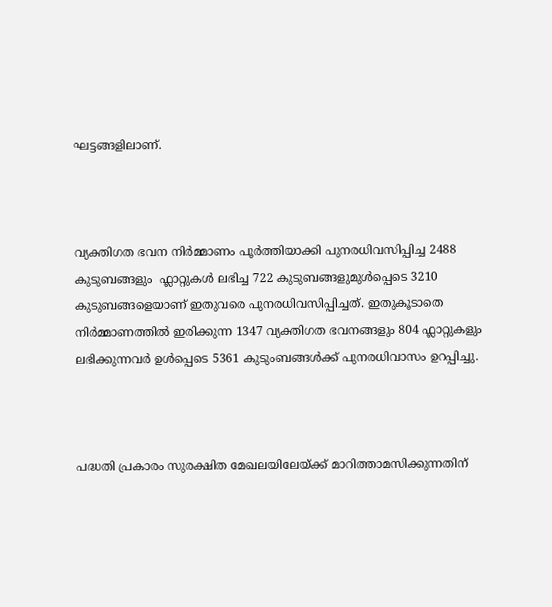ഘട്ടങ്ങളിലാണ്.



വ്യക്തിഗത ഭവന നിർമ്മാണം പൂർത്തിയാക്കി പുനരധിവസിപ്പിച്ച 2488 കുടുബങ്ങളും  ഫ്ലാറ്റുകൾ ലഭിച്ച 722 കുടുബങ്ങളുമുൾപ്പെടെ 3210 കുടുബങ്ങളെയാണ് ഇതുവരെ പുനരധിവസിപ്പിച്ചത്. ഇതുകൂടാതെ നിർമ്മാണത്തിൽ ഇരിക്കുന്ന 1347 വ്യക്തിഗത ഭവനങ്ങളും 804 ഫ്ലാറ്റുകളും ലഭിക്കുന്നവർ ഉൾപ്പെടെ 5361 കുടുംബങ്ങൾക്ക് പുനരധിവാസം ഉറപ്പിച്ചു.



പദ്ധതി പ്രകാരം സുരക്ഷിത മേഖലയിലേയ്ക്ക് മാറിത്താമസിക്കുന്നതിന്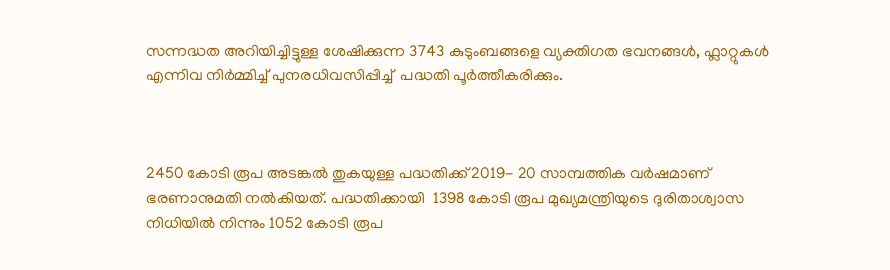സന്നദ്ധത അറിയിച്ചിട്ടുള്ള ശേഷിക്കുന്ന 3743 കുടുംബങ്ങളെ വ്യക്തിഗത ഭവനങ്ങൾ, ഫ്ലാറ്റുകൾ എന്നിവ നിർമ്മിച്ച് പുനരധിവസിപ്പിച്ച്  പദ്ധതി പൂർത്തീകരിക്കും.



2450 കോടി രൂപ അടങ്കൽ തുകയുള്ള പദ്ധതിക്ക് 2019- 20 സാമ്പത്തിക വർഷമാണ്   ഭരണാനുമതി നൽകിയത്. പദ്ധതിക്കായി  1398 കോടി രൂപ മുഖ്യമന്ത്രിയുടെ ദുരിതാശ്വാസ നിധിയിൽ നിന്നും 1052 കോടി രൂപ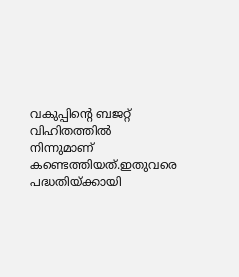വകുപ്പിന്റെ ബജറ്റ് വിഹിതത്തിൽ നിന്നുമാണ് കണ്ടെത്തിയത്.ഇതുവരെ പദ്ധതിയ്‌ക്കായി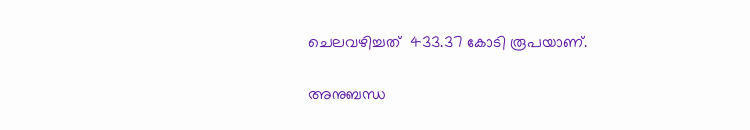ചെലവഴിച്ചത്  433.37 കോടി രൂപയാണ്.

അനുബന്ധ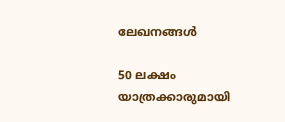ലേഖനങ്ങൾ

50 ലക്ഷം യാത്രക്കാരുമായി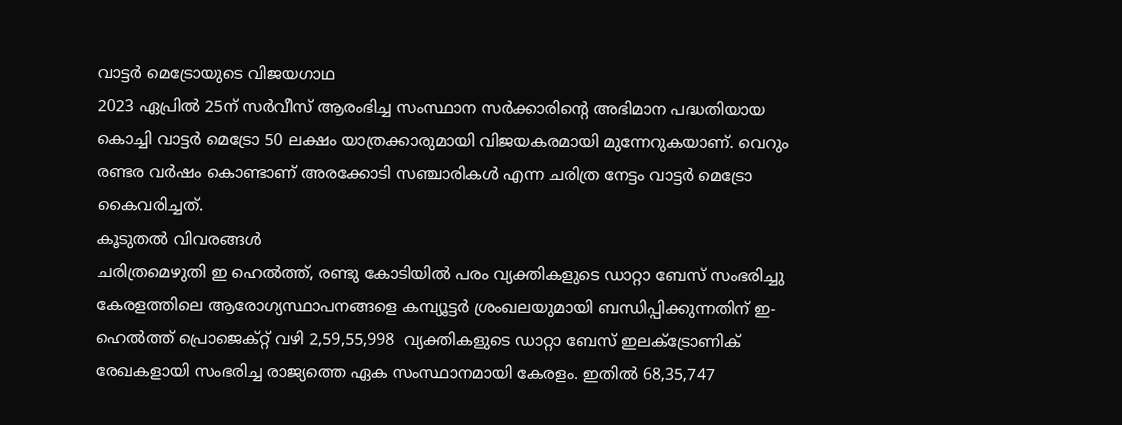വാട്ടർ മെട്രോയുടെ വിജയഗാഥ
2023 ഏപ്രിൽ 25ന് സർവീസ് ആരംഭിച്ച സംസ്ഥാന സർക്കാരിന്റെ അഭിമാന പദ്ധതിയായ കൊച്ചി വാട്ടർ മെട്രോ 50 ലക്ഷം യാത്രക്കാരുമായി വിജയകരമായി മുന്നേറുകയാണ്. വെറും രണ്ടര വർഷം കൊണ്ടാണ് അരക്കോടി സഞ്ചാരികൾ എന്ന ചരിത്ര നേട്ടം വാട്ടർ മെട്രോ  കൈവരിച്ചത്.
കൂടുതൽ വിവരങ്ങൾ
ചരിത്രമെഴുതി ഇ ഹെൽത്ത്, രണ്ടു കോടിയിൽ പരം വ്യക്തികളുടെ ഡാറ്റാ ബേസ് സംഭരിച്ചു
കേരളത്തിലെ ആരോഗ്യസ്ഥാപനങ്ങളെ കമ്പ്യൂട്ടർ ശ്രംഖലയുമായി ബന്ധിപ്പിക്കുന്നതിന് ഇ-ഹെൽത്ത് പ്രൊജെക്റ്റ്‌ വഴി 2,59,55,998  വ്യക്തികളുടെ ഡാറ്റാ ബേസ് ഇലക്ട്രോണിക്  രേഖകളായി സംഭരിച്ച രാജ്യത്തെ ഏക സംസ്ഥാനമായി കേരളം. ഇതിൽ 68,35,747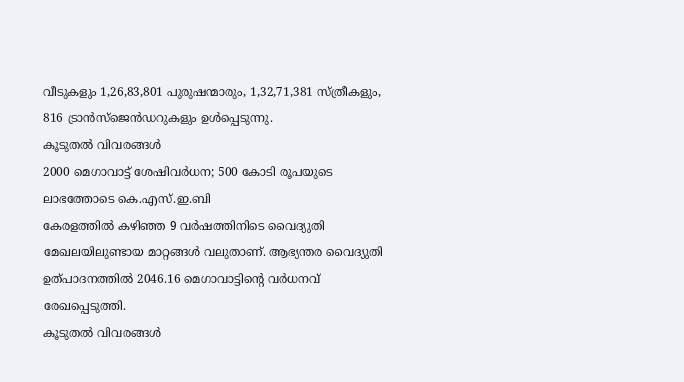വീടുകളും 1,26,83,801 പുരുഷന്മാരും, 1,32,71,381 സ്ത്രീകളും, 816 ട്രാൻസ്‌ജെൻഡറുകളും ഉൾപ്പെടുന്നു.
കൂടുതൽ വിവരങ്ങൾ
2000 മെഗാവാട്ട് ശേഷിവര്‍ധന; 500 കോടി രൂപയുടെ ലാഭത്തോടെ കെ.എസ്.ഇ.ബി
കേരളത്തില്‍ കഴിഞ്ഞ 9 വര്‍ഷത്തിനിടെ വൈദ്യുതി മേഖലയിലുണ്ടായ മാറ്റങ്ങള്‍ വലുതാണ്. ആഭ്യന്തര വൈദ്യുതി ഉത്പാദനത്തില്‍ 2046.16 മെഗാവാട്ടിന്റെ വര്‍ധനവ് രേഖപ്പെടുത്തി.
കൂടുതൽ വിവരങ്ങൾ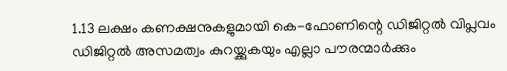1.13 ലക്ഷം കണക്ഷനുകളുമായി കെ-ഫോണിന്റെ ഡിജിറ്റൽ വിപ്ലവം
ഡിജിറ്റൽ അസമത്വം കുറയ്ക്കുകയും എല്ലാ പൗരന്മാർക്കും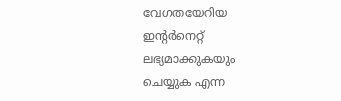വേഗതയേറിയ ഇന്റർനെറ്റ് ലഭ്യമാക്കുകയും ചെയ്യുക എന്ന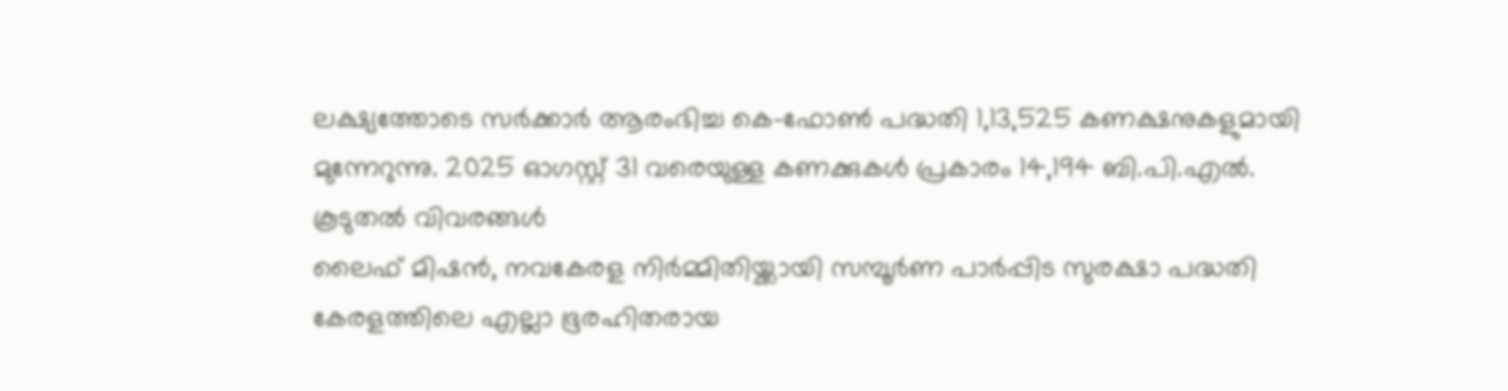ലക്ഷ്യത്തോടെ സർക്കാർ ആരംഭിച്ച കെ-ഫോൺ പദ്ധതി 1,13,525 കണക്ഷനുകളുമായി മുന്നേറുന്നു. 2025 ഓഗസ്റ്റ് 31 വരെയുള്ള കണക്കുകൾ പ്രകാരം 14,194 ബി.പി.എൽ.
കൂടുതൽ വിവരങ്ങൾ
ലൈഫ് മിഷൻ, നവകേരള നിർമ്മിതിയ്ക്കായി സമ്പൂർണ പാർപ്പിട സുരക്ഷാ പദ്ധതി
കേരളത്തിലെ എല്ലാ ഭൂരഹിതരായ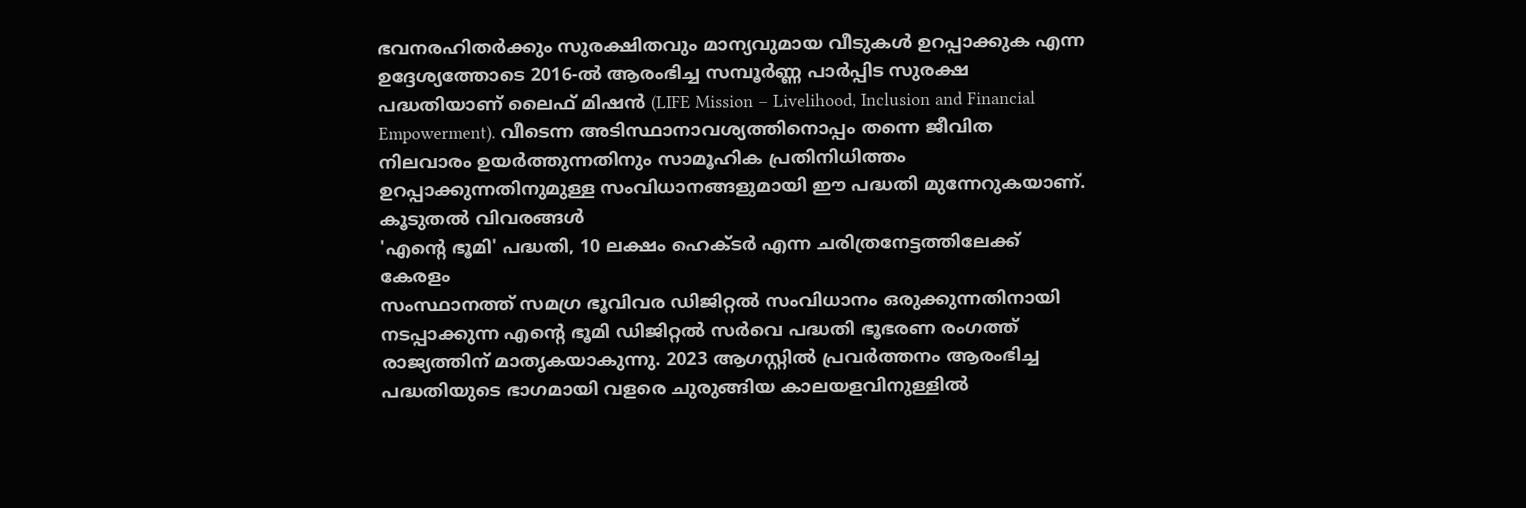ഭവനരഹിതർക്കും സുരക്ഷിതവും മാന്യവുമായ വീടുകൾ ഉറപ്പാക്കുക എന്ന ഉദ്ദേശ്യത്തോടെ 2016-ൽ ആരംഭിച്ച സമ്പൂർണ്ണ പാർപ്പിട സുരക്ഷ പദ്ധതിയാണ് ലൈഫ് മിഷൻ (LIFE Mission – Livelihood, Inclusion and Financial Empowerment). വീടെന്ന അടിസ്ഥാനാവശ്യത്തിനൊപ്പം തന്നെ ജീവിത നിലവാരം ഉയർത്തുന്നതിനും സാമൂഹിക പ്രതിനിധിത്തം ഉറപ്പാക്കുന്നതിനുമുള്ള സംവിധാനങ്ങളുമായി ഈ പദ്ധതി മുന്നേറുകയാണ്.
കൂടുതൽ വിവരങ്ങൾ
'എന്റെ ഭൂമി' പദ്ധതി, 10 ലക്ഷം ഹെക്ടർ എന്ന ചരിത്രനേട്ടത്തിലേക്ക് കേരളം
സംസ്ഥാനത്ത് സമഗ്ര ഭൂവിവര ഡിജിറ്റൽ സംവിധാനം ഒരുക്കുന്നതിനായി നടപ്പാക്കുന്ന എന്റെ ഭൂമി ഡിജിറ്റൽ സർവെ പദ്ധതി ഭൂഭരണ രംഗത്ത് രാജ്യത്തിന് മാതൃകയാകുന്നു. 2023 ആഗസ്റ്റിൽ പ്രവർത്തനം ആരംഭിച്ച പദ്ധതിയുടെ ഭാഗമായി വളരെ ചുരുങ്ങിയ കാലയളവിനുള്ളിൽ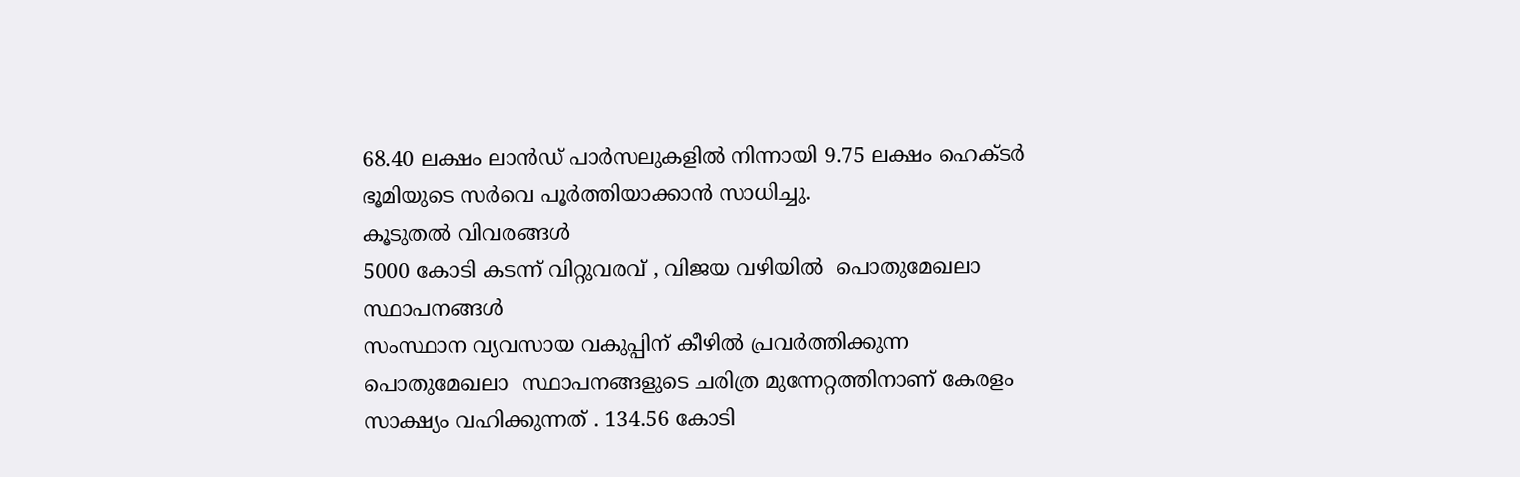68.40 ലക്ഷം ലാൻഡ് പാർസലുകളിൽ നിന്നായി 9.75 ലക്ഷം ഹെക്ടർ ഭൂമിയുടെ സർവെ പൂർത്തിയാക്കാൻ സാധിച്ചു.
കൂടുതൽ വിവരങ്ങൾ
5000 കോടി കടന്ന് വിറ്റുവരവ് , വിജയ വഴിയിൽ  പൊതുമേഖലാ സ്ഥാപനങ്ങള്‍
സംസ്ഥാന വ്യവസായ വകുപ്പിന് കീഴിൽ പ്രവർത്തിക്കുന്ന പൊതുമേഖലാ  സ്ഥാപനങ്ങളുടെ ചരിത്ര മുന്നേറ്റത്തിനാണ് കേരളം സാക്ഷ്യം വഹിക്കുന്നത് . 134.56 കോടി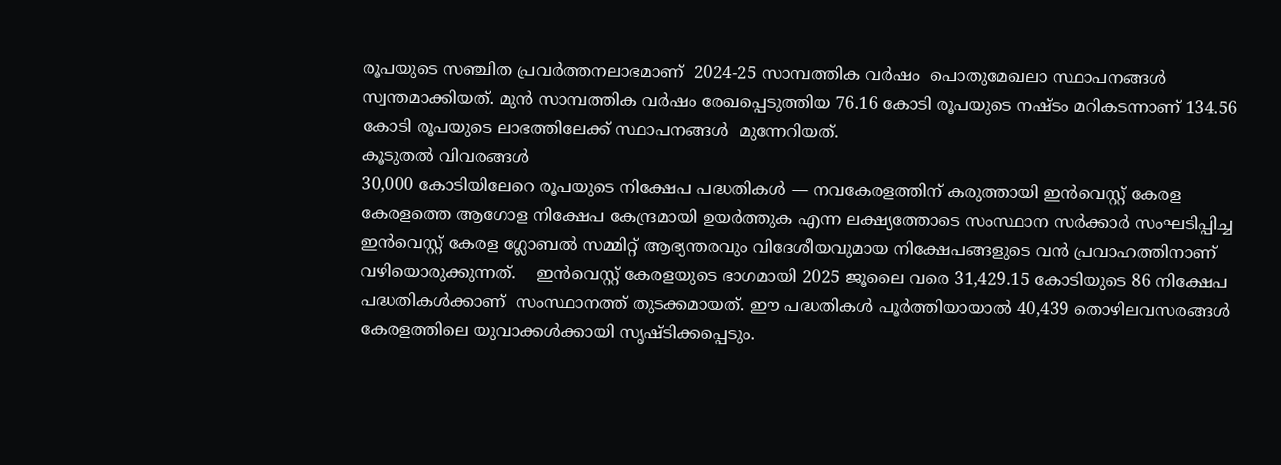രൂപയുടെ സഞ്ചിത പ്രവർത്തനലാഭമാണ്  2024-25 സാമ്പത്തിക വർഷം  പൊതുമേഖലാ സ്ഥാപനങ്ങൾ    സ്വന്തമാക്കിയത്. മുൻ സാമ്പത്തിക വർഷം രേഖപ്പെടുത്തിയ 76.16 കോടി രൂപയുടെ നഷ്ടം മറികടന്നാണ് 134.56 കോടി രൂപയുടെ ലാഭത്തിലേക്ക് സ്ഥാപനങ്ങൾ  മുന്നേറിയത്.
കൂടുതൽ വിവരങ്ങൾ
30,000 കോടിയിലേറെ രൂപയുടെ നിക്ഷേപ പദ്ധതികൾ — നവകേരളത്തിന് കരുത്തായി ഇൻവെസ്റ്റ് കേരള
കേരളത്തെ ആഗോള നിക്ഷേപ കേന്ദ്രമായി ഉയർത്തുക എന്ന ലക്ഷ്യത്തോടെ സംസ്ഥാന സർക്കാർ സംഘടിപ്പിച്ച ഇൻവെസ്റ്റ് കേരള ഗ്ലോബൽ സമ്മിറ്റ് ആഭ്യന്തരവും വിദേശീയവുമായ നിക്ഷേപങ്ങളുടെ വൻ പ്രവാഹത്തിനാണ്  വഴിയൊരുക്കുന്നത്.    ഇൻവെസ്റ്റ് കേരളയുടെ ഭാഗമായി 2025 ജൂലൈ വരെ 31,429.15 കോടിയുടെ 86 നിക്ഷേപ പദ്ധതികൾക്കാണ്  സംസ്ഥാനത്ത് തുടക്കമായത്. ഈ പദ്ധതികൾ പൂർത്തിയായാൽ 40,439 തൊഴിലവസരങ്ങൾ കേരളത്തിലെ യുവാക്കൾക്കായി സൃഷ്ടിക്കപ്പെടും.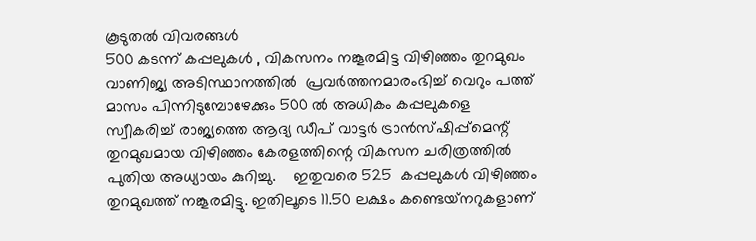കൂടുതൽ വിവരങ്ങൾ
500 കടന്ന് കപ്പലുകൾ , വികസനം നങ്കൂരമിട്ട വിഴിഞ്ഞം തുറമുഖം
വാണിജ്യ അടിസ്ഥാനത്തിൽ  പ്രവർത്തനമാരംഭിച്ച് വെറും പത്ത് മാസം പിന്നിടുമ്പോഴേക്കും 500 ൽ അധികം കപ്പലുകളെ സ്വീകരിച്ച് രാജ്യത്തെ ആദ്യ ഡീപ് വാട്ടർ ട്രാൻസ്ഷിപ്പ്മെന്റ് തുറമുഖമായ വിഴിഞ്ഞം കേരളത്തിന്റെ വികസന ചരിത്രത്തിൽ പുതിയ അധ്യായം കുറിച്ചു.    ഇതുവരെ 525  കപ്പലുകൾ വിഴിഞ്ഞം തുറമുഖത്ത് നങ്കൂരമിട്ടു. ഇതിലൂടെ 11.50 ലക്ഷം കണ്ടെയ്‌നറുകളാണ്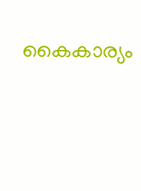കൈകാര്യം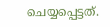ചെയ്യപ്പെട്ടത്.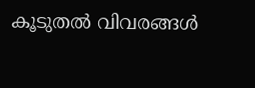കൂടുതൽ വിവരങ്ങൾ